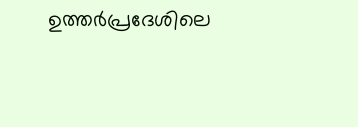ഉത്തര്‍പ്രദേശിലെ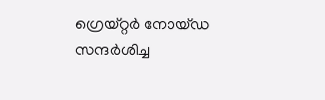ഗ്രെയ്റ്റര്‍ നോയ്ഡ സന്ദര്‍ശിച്ച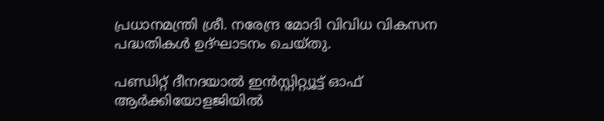പ്രധാനമന്ത്രി ശ്രീ. നരേന്ദ്ര മോദി വിവിധ വികസന പദ്ധതികള്‍ ഉദ്ഘാടനം ചെയ്തു.

പണ്ഡിറ്റ് ദീനദയാല്‍ ഇന്‍സ്റ്റിറ്റ്യൂട്ട് ഓഫ് ആര്‍ക്കിയോളജിയില്‍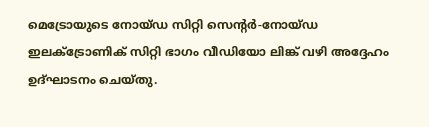മെട്രോയുടെ നോയ്ഡ സിറ്റി സെന്റര്‍-നോയ്ഡ ഇലക്ട്രോണിക് സിറ്റി ഭാഗം വീഡിയോ ലിങ്ക് വഴി അദ്ദേഹം ഉദ്ഘാടനം ചെയ്തു.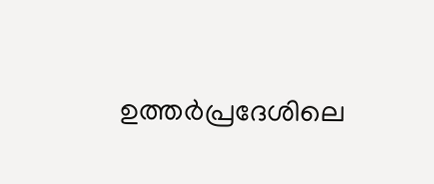ഉത്തര്‍പ്രദേശിലെ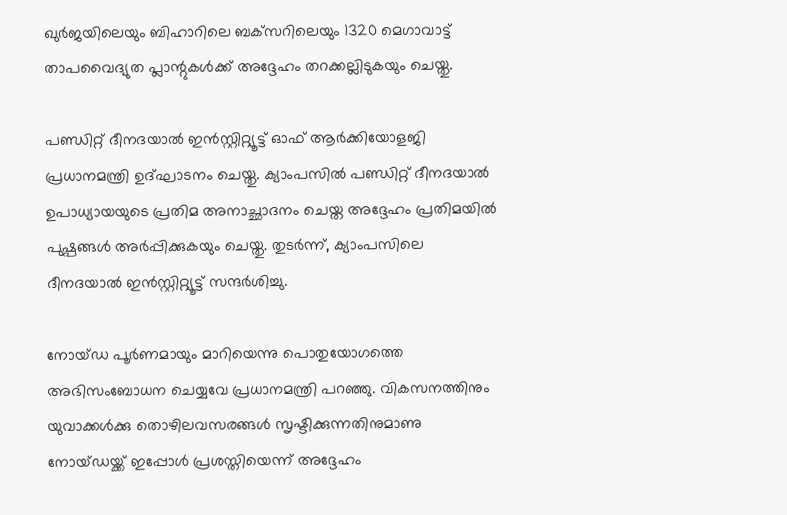ഖുര്‍ജയിലെയും ബിഹാറിലെ ബക്‌സറിലെയും 1320 മെഗാവാട്ട് താപവൈദ്യുത പ്ലാന്റുകള്‍ക്ക് അദ്ദേഹം തറക്കല്ലിടുകയും ചെയ്തു.

പണ്ഡിറ്റ് ദീനദയാല്‍ ഇന്‍സ്റ്റിറ്റ്യൂട്ട് ഓഫ് ആര്‍ക്കിയോളജി പ്രധാനമന്ത്രി ഉദ്ഘാടനം ചെയ്തു. ക്യാംപസില്‍ പണ്ഡിറ്റ് ദീനദയാല്‍ ഉപാധ്യായയുടെ പ്രതിമ അനാച്ഛാദനം ചെയ്ത അദ്ദേഹം പ്രതിമയില്‍ പുഷ്പങ്ങള്‍ അര്‍പ്പിക്കുകയും ചെയ്തു. തുടര്‍ന്ന്, ക്യാംപസിലെ ദീനദയാല്‍ ഇന്‍സ്റ്റിറ്റ്യൂട്ട് സന്ദര്‍ശിച്ചു.

നോയ്ഡ പൂര്‍ണമായും മാറിയെന്നു പൊതുയോഗത്തെ അഭിസംബോധന ചെയ്യവേ പ്രധാനമന്ത്രി പറഞ്ഞു. വികസനത്തിനും യുവാക്കള്‍ക്കു തൊഴിലവസരങ്ങള്‍ സൃഷ്ടിക്കുന്നതിനുമാണു നോയ്ഡയ്ക്ക് ഇപ്പോള്‍ പ്രശസ്തിയെന്ന് അദ്ദേഹം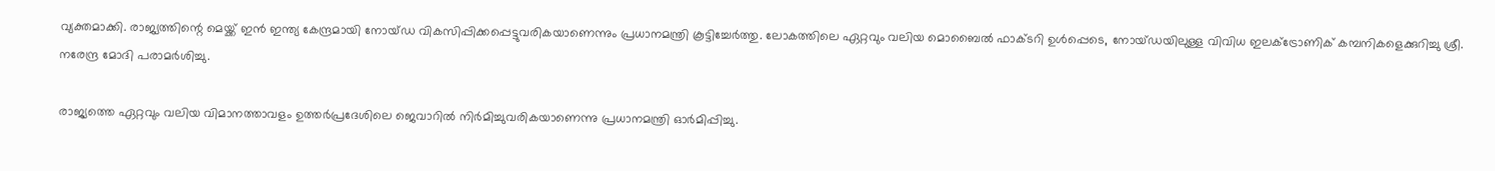വ്യക്തമാക്കി. രാജ്യത്തിന്റെ മെയ്ക്ക് ഇന്‍ ഇന്ത്യ കേന്ദ്രമായി നോയ്ഡ വികസിപ്പിക്കപ്പെട്ടുവരികയാണെന്നും പ്രധാനമന്ത്രി കൂട്ടിച്ചേര്‍ത്തു. ലോകത്തിലെ ഏറ്റവും വലിയ മൊബൈല്‍ ഫാക്ടറി ഉള്‍പ്പെടെ, നോയ്ഡയിലുള്ള വിവിധ ഇലക്ട്രോണിക് കമ്പനികളെക്കുറിച്ചു ശ്രീ. നരേന്ദ്ര മോദി പരാമര്‍ശിച്ചു.

രാജ്യത്തെ ഏറ്റവും വലിയ വിമാനത്താവളം ഉത്തര്‍പ്രദേശിലെ ജെവാറില്‍ നിര്‍മിച്ചുവരികയാണെന്നു പ്രധാനമന്ത്രി ഓര്‍മിപ്പിച്ചു.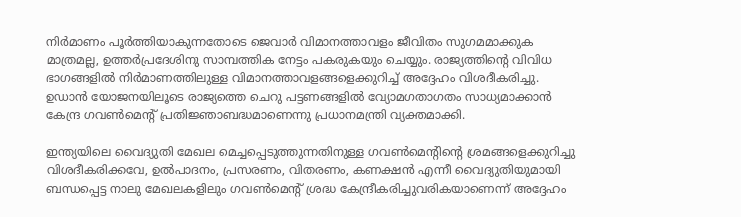നിര്‍മാണം പൂര്‍ത്തിയാകുന്നതോടെ ജെവാര്‍ വിമാനത്താവളം ജീവിതം സുഗമമാക്കുക മാത്രമല്ല, ഉത്തര്‍പ്രദേശിനു സാമ്പത്തിക നേട്ടം പകരുകയും ചെയ്യും. രാജ്യത്തിന്റെ വിവിധ ഭാഗങ്ങളില്‍ നിര്‍മാണത്തിലുള്ള വിമാനത്താവളങ്ങളെക്കുറിച്ച് അദ്ദേഹം വിശദീകരിച്ചു. ഉഡാന്‍ യോജനയിലൂടെ രാജ്യത്തെ ചെറു പട്ടണങ്ങളില്‍ വ്യോമഗതാഗതം സാധ്യമാക്കാന്‍ കേന്ദ്ര ഗവണ്‍മെന്റ് പ്രതിജ്ഞാബദ്ധമാണെന്നു പ്രധാനമന്ത്രി വ്യക്തമാക്കി.

ഇന്ത്യയിലെ വൈദ്യുതി മേഖല മെച്ചപ്പെടുത്തുന്നതിനുള്ള ഗവണ്‍മെന്റിന്റെ ശ്രമങ്ങളെക്കുറിച്ചു വിശദീകരിക്കവേ, ഉല്‍പാദനം, പ്രസരണം, വിതരണം, കണക്ഷന്‍ എന്നീ വൈദ്യുതിയുമായി ബന്ധപ്പെട്ട നാലു മേഖലകളിലും ഗവണ്‍മെന്റ് ശ്രദ്ധ കേന്ദ്രീകരിച്ചുവരികയാണെന്ന് അദ്ദേഹം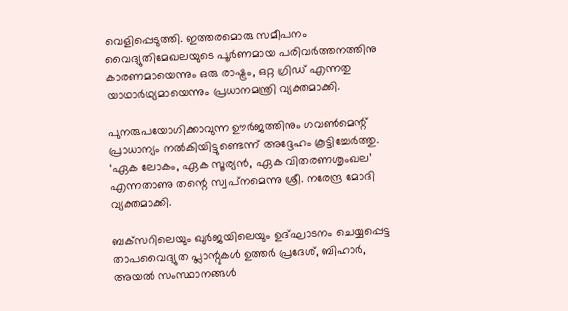വെളിപ്പെടുത്തി. ഇത്തരമൊരു സമീപനം വൈദ്യുതിമേഖലയുടെ പൂര്‍ണമായ പരിവര്‍ത്തനത്തിനു കാരണമായെന്നും ഒരു രാഷ്ട്രം, ഒറ്റ ഗ്രിഡ് എന്നതു യാഥാര്‍ഥ്യമായെന്നും പ്രധാനമന്ത്രി വ്യക്തമാക്കി.

പുനരുപയോഗിക്കാവുന്ന ഊര്‍ജത്തിനും ഗവണ്‍മെന്റ് പ്രാധാന്യം നല്‍കിയിട്ടുണ്ടെന്ന് അദ്ദേഹം കൂട്ടിച്ചേര്‍ത്തു. ‘ഏക ലോകം, ഏക സൂര്യന്‍, ഏക വിതരണശൃംഖല’ എന്നതാണു തന്റെ സ്വപ്‌നമെന്നു ശ്രീ. നരേന്ദ്ര മോദി വ്യക്തമാക്കി.

ബക്‌സറിലെയും ഖുര്‍ജയിലെയും ഉദ്ഘാടനം ചെയ്യപ്പെട്ട താപവൈദ്യുത പ്ലാന്റുകള്‍ ഉത്തര്‍ പ്രദേശ്, ബിഹാര്‍, അയല്‍ സംസ്ഥാനങ്ങള്‍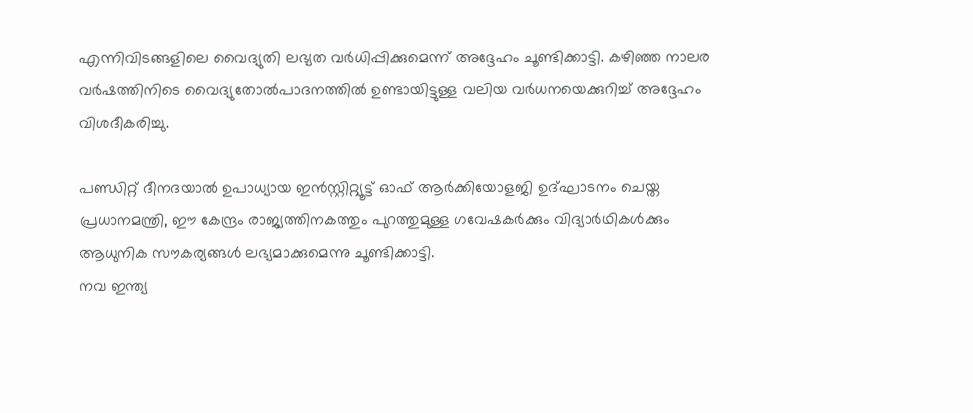എന്നിവിടങ്ങളിലെ വൈദ്യുതി ലഭ്യത വര്‍ധിപ്പിക്കുമെന്ന് അദ്ദേഹം ചൂണ്ടിക്കാട്ടി. കഴിഞ്ഞ നാലര വര്‍ഷത്തിനിടെ വൈദ്യുതോല്‍പാദനത്തില്‍ ഉണ്ടായിട്ടുള്ള വലിയ വര്‍ധനയെക്കുറിച്ച് അദ്ദേഹം വിശദീകരിച്ചു.

പണ്ഡിറ്റ് ദീനദയാല്‍ ഉപാധ്യായ ഇന്‍സ്റ്റിറ്റ്യൂട്ട് ഓഫ് ആര്‍ക്കിയോളജി ഉദ്ഘാടനം ചെയ്ത പ്രധാനമന്ത്രി, ഈ കേന്ദ്രം രാജ്യത്തിനകത്തും പുറത്തുമുള്ള ഗവേഷകര്‍ക്കും വിദ്യാര്‍ഥികള്‍ക്കും ആധുനിക സൗകര്യങ്ങള്‍ ലഭ്യമാക്കുമെന്നു ചൂണ്ടിക്കാട്ടി.
നവ ഇന്ത്യ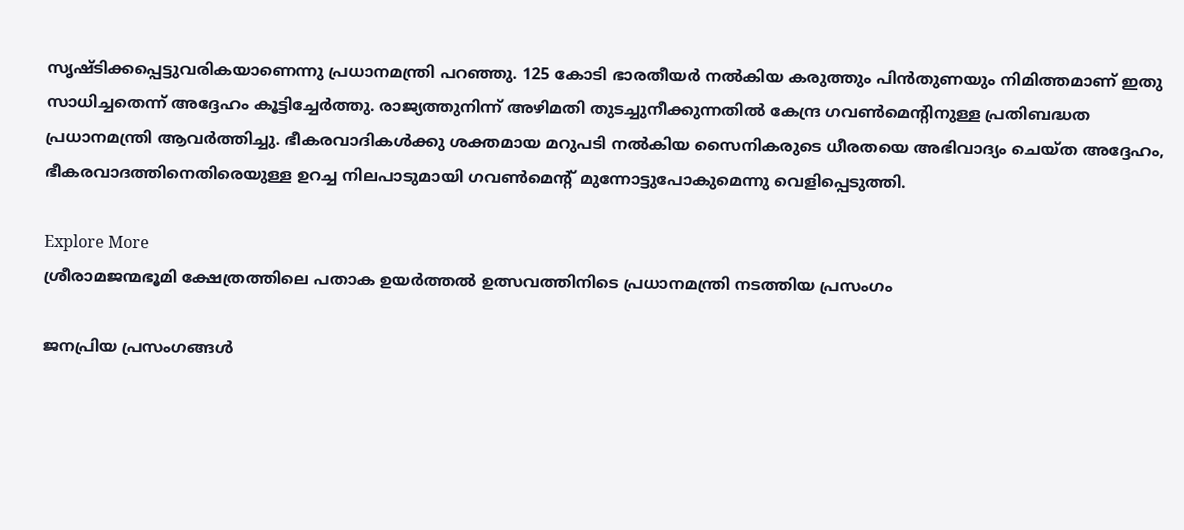സൃഷ്ടിക്കപ്പെട്ടുവരികയാണെന്നു പ്രധാനമന്ത്രി പറഞ്ഞു. 125 കോടി ഭാരതീയര്‍ നല്‍കിയ കരുത്തും പിന്‍തുണയും നിമിത്തമാണ് ഇതു സാധിച്ചതെന്ന് അദ്ദേഹം കൂട്ടിച്ചേര്‍ത്തു. രാജ്യത്തുനിന്ന് അഴിമതി തുടച്ചുനീക്കുന്നതില്‍ കേന്ദ്ര ഗവണ്‍മെന്റിനുള്ള പ്രതിബദ്ധത പ്രധാനമന്ത്രി ആവര്‍ത്തിച്ചു. ഭീകരവാദികള്‍ക്കു ശക്തമായ മറുപടി നല്‍കിയ സൈനികരുടെ ധീരതയെ അഭിവാദ്യം ചെയ്ത അദ്ദേഹം, ഭീകരവാദത്തിനെതിരെയുള്ള ഉറച്ച നിലപാടുമായി ഗവണ്‍മെന്റ് മുന്നോട്ടുപോകുമെന്നു വെളിപ്പെടുത്തി.

Explore More
ശ്രീരാമജന്മഭൂമി ക്ഷേത്രത്തിലെ പതാക ഉയർത്തൽ ഉത്സവത്തിനിടെ പ്രധാനമന്ത്രി നടത്തിയ പ്രസംഗം

ജനപ്രിയ പ്രസംഗങ്ങൾ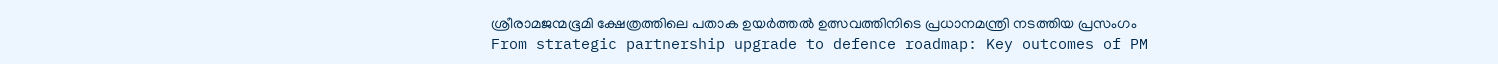ശ്രീരാമജന്മഭൂമി ക്ഷേത്രത്തിലെ പതാക ഉയർത്തൽ ഉത്സവത്തിനിടെ പ്രധാനമന്ത്രി നടത്തിയ പ്രസംഗം
From strategic partnership upgrade to defence roadmap: Key outcomes of PM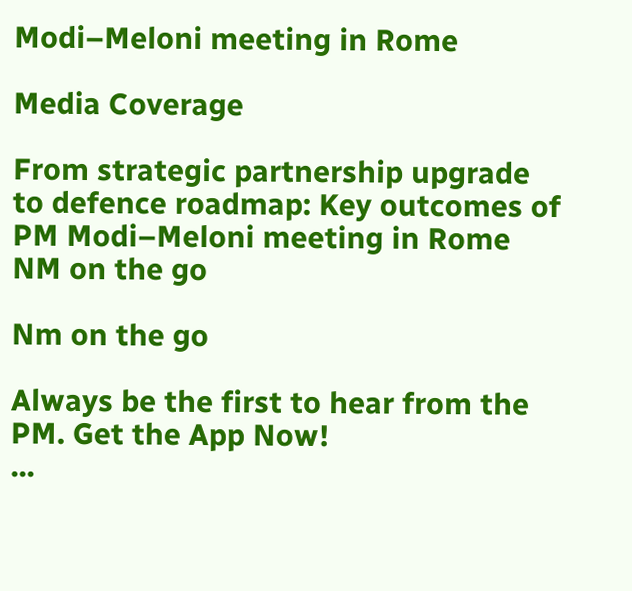Modi–Meloni meeting in Rome

Media Coverage

From strategic partnership upgrade to defence roadmap: Key outcomes of PM Modi–Meloni meeting in Rome
NM on the go

Nm on the go

Always be the first to hear from the PM. Get the App Now!
...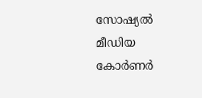സോഷ്യൽ മീഡിയ കോർണർ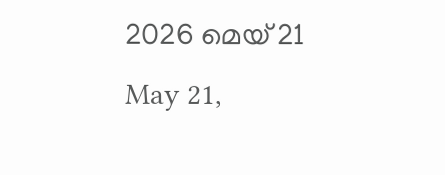2026 മെയ് 21
May 21,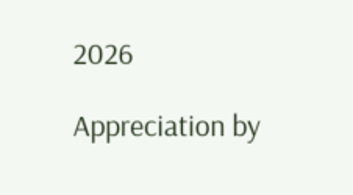2026

Appreciation by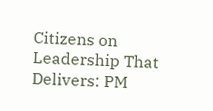Citizens on Leadership That Delivers: PM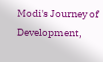Modi's Journey of Development,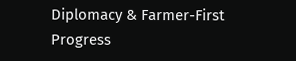Diplomacy & Farmer-First Progress